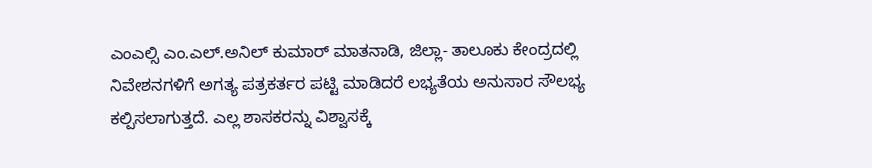ಎಂಎಲ್ಸಿ ಎಂ.ಎಲ್.ಅನಿಲ್ ಕುಮಾರ್ ಮಾತನಾಡಿ, ಜಿಲ್ಲಾ- ತಾಲೂಕು ಕೇಂದ್ರದಲ್ಲಿ ನಿವೇಶನಗಳಿಗೆ ಅಗತ್ಯ ಪತ್ರಕರ್ತರ ಪಟ್ಟಿ ಮಾಡಿದರೆ ಲಭ್ಯತೆಯ ಅನುಸಾರ ಸೌಲಭ್ಯ ಕಲ್ಪಿಸಲಾಗುತ್ತದೆ. ಎಲ್ಲ ಶಾಸಕರನ್ನು ವಿಶ್ವಾಸಕ್ಕೆ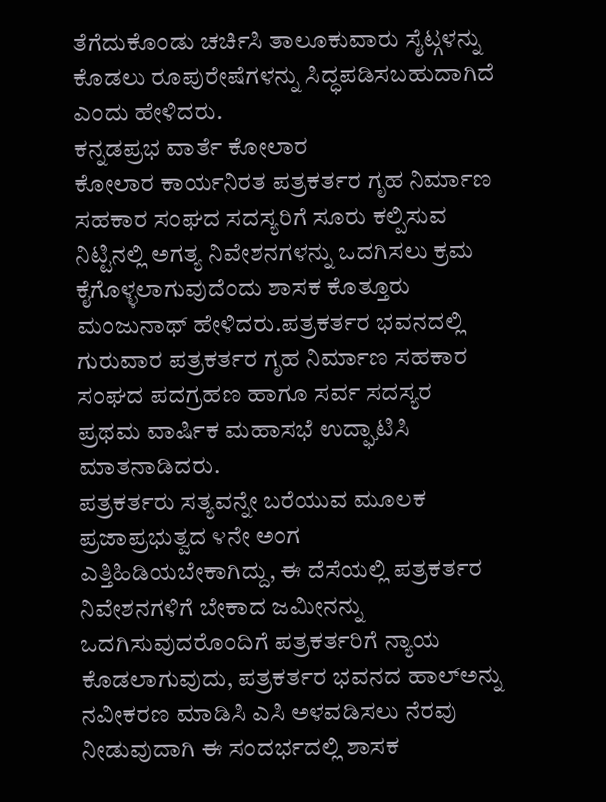ತೆಗೆದುಕೊಂಡು ಚರ್ಚಿಸಿ ತಾಲೂಕುವಾರು ಸೈಟ್ಗಳನ್ನು ಕೊಡಲು ರೂಪುರೇಷೆಗಳನ್ನು ಸಿದ್ಧಪಡಿಸಬಹುದಾಗಿದೆ ಎಂದು ಹೇಳಿದರು.
ಕನ್ನಡಪ್ರಭ ವಾರ್ತೆ ಕೋಲಾರ
ಕೋಲಾರ ಕಾರ್ಯನಿರತ ಪತ್ರಕರ್ತರ ಗೃಹ ನಿರ್ಮಾಣ ಸಹಕಾರ ಸಂಘದ ಸದಸ್ಯರಿಗೆ ಸೂರು ಕಲ್ಪಿಸುವ ನಿಟ್ಟಿನಲ್ಲಿ ಅಗತ್ಯ ನಿವೇಶನಗಳನ್ನು ಒದಗಿಸಲು ಕ್ರಮ ಕೈಗೊಳ್ಳಲಾಗುವುದೆಂದು ಶಾಸಕ ಕೊತ್ತೂರು ಮಂಜುನಾಥ್ ಹೇಳಿದರು.ಪತ್ರಕರ್ತರ ಭವನದಲ್ಲಿ ಗುರುವಾರ ಪತ್ರಕರ್ತರ ಗೃಹ ನಿರ್ಮಾಣ ಸಹಕಾರ ಸಂಘದ ಪದಗ್ರಹಣ ಹಾಗೂ ಸರ್ವ ಸದಸ್ಯರ ಪ್ರಥಮ ವಾರ್ಷಿಕ ಮಹಾಸಭೆ ಉದ್ಘಾಟಿಸಿ ಮಾತನಾಡಿದರು.
ಪತ್ರಕರ್ತರು ಸತ್ಯವನ್ನೇ ಬರೆಯುವ ಮೂಲಕ ಪ್ರಜಾಪ್ರಭುತ್ವದ ೪ನೇ ಅಂಗ ಎತ್ತಿಹಿಡಿಯಬೇಕಾಗಿದ್ದು, ಈ ದೆಸೆಯಲ್ಲಿ ಪತ್ರಕರ್ತರ ನಿವೇಶನಗಳಿಗೆ ಬೇಕಾದ ಜಮೀನನ್ನು ಒದಗಿಸುವುದರೊಂದಿಗೆ ಪತ್ರಕರ್ತರಿಗೆ ನ್ಯಾಯ ಕೊಡಲಾಗುವುದು, ಪತ್ರಕರ್ತರ ಭವನದ ಹಾಲ್ಅನ್ನು ನವೀಕರಣ ಮಾಡಿಸಿ ಎಸಿ ಅಳವಡಿಸಲು ನೆರವು ನೀಡುವುದಾಗಿ ಈ ಸಂದರ್ಭದಲ್ಲಿ ಶಾಸಕ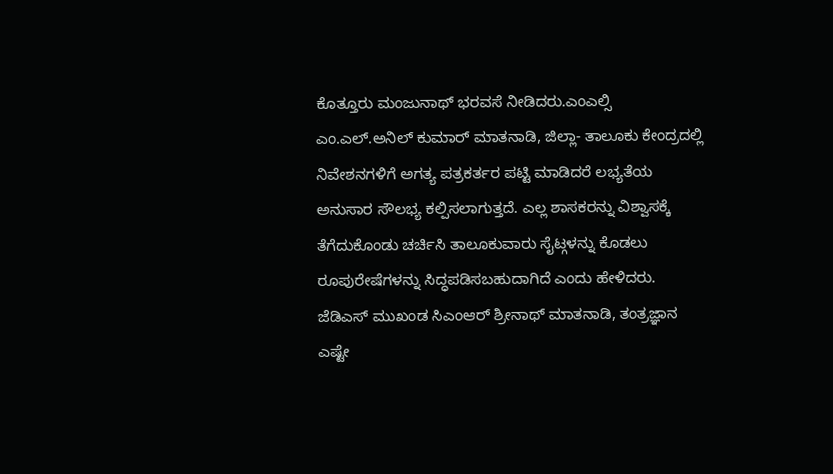ಕೊತ್ತೂರು ಮಂಜುನಾಥ್ ಭರವಸೆ ನೀಡಿದರು.ಎಂಎಲ್ಸಿ ಎಂ.ಎಲ್.ಅನಿಲ್ ಕುಮಾರ್ ಮಾತನಾಡಿ, ಜಿಲ್ಲಾ- ತಾಲೂಕು ಕೇಂದ್ರದಲ್ಲಿ ನಿವೇಶನಗಳಿಗೆ ಅಗತ್ಯ ಪತ್ರಕರ್ತರ ಪಟ್ಟಿ ಮಾಡಿದರೆ ಲಭ್ಯತೆಯ ಅನುಸಾರ ಸೌಲಭ್ಯ ಕಲ್ಪಿಸಲಾಗುತ್ತದೆ. ಎಲ್ಲ ಶಾಸಕರನ್ನು ವಿಶ್ವಾಸಕ್ಕೆ ತೆಗೆದುಕೊಂಡು ಚರ್ಚಿಸಿ ತಾಲೂಕುವಾರು ಸೈಟ್ಗಳನ್ನು ಕೊಡಲು ರೂಪುರೇಷೆಗಳನ್ನು ಸಿದ್ಧಪಡಿಸಬಹುದಾಗಿದೆ ಎಂದು ಹೇಳಿದರು.
ಜೆಡಿಎಸ್ ಮುಖಂಡ ಸಿಎಂಆರ್ ಶ್ರೀನಾಥ್ ಮಾತನಾಡಿ, ತಂತ್ರಜ್ಞಾನ ಎಷ್ಟೇ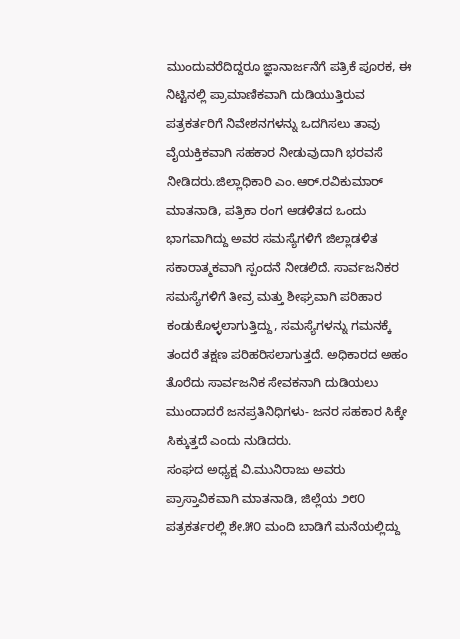ಮುಂದುವರೆದಿದ್ದರೂ ಜ್ಞಾನಾರ್ಜನೆಗೆ ಪತ್ರಿಕೆ ಪೂರಕ, ಈ ನಿಟ್ಟಿನಲ್ಲಿ ಪ್ರಾಮಾಣಿಕವಾಗಿ ದುಡಿಯುತ್ತಿರುವ ಪತ್ರಕರ್ತರಿಗೆ ನಿವೇಶನಗಳನ್ನು ಒದಗಿಸಲು ತಾವು ವೈಯಕ್ತಿಕವಾಗಿ ಸಹಕಾರ ನೀಡುವುದಾಗಿ ಭರವಸೆ ನೀಡಿದರು.ಜಿಲ್ಲಾಧಿಕಾರಿ ಎಂ.ಆರ್.ರವಿಕುಮಾರ್ ಮಾತನಾಡಿ, ಪತ್ರಿಕಾ ರಂಗ ಆಡಳಿತದ ಒಂದು ಭಾಗವಾಗಿದ್ದು ಅವರ ಸಮಸ್ಯೆಗಳಿಗೆ ಜಿಲ್ಲಾಡಳಿತ ಸಕಾರಾತ್ಮಕವಾಗಿ ಸ್ಪಂದನೆ ನೀಡಲಿದೆ. ಸಾರ್ವಜನಿಕರ ಸಮಸ್ಯೆಗಳಿಗೆ ತೀವ್ರ ಮತ್ತು ಶೀಘ್ರವಾಗಿ ಪರಿಹಾರ ಕಂಡುಕೊಳ್ಳಲಾಗುತ್ತಿದ್ದು, ಸಮಸ್ಯೆಗಳನ್ನು ಗಮನಕ್ಕೆ ತಂದರೆ ತಕ್ಷಣ ಪರಿಹರಿಸಲಾಗುತ್ತದೆ. ಅಧಿಕಾರದ ಅಹಂ ತೊರೆದು ಸಾರ್ವಜನಿಕ ಸೇವಕನಾಗಿ ದುಡಿಯಲು ಮುಂದಾದರೆ ಜನಪ್ರತಿನಿಧಿಗಳು- ಜನರ ಸಹಕಾರ ಸಿಕ್ಕೇ ಸಿಕ್ಕುತ್ತದೆ ಎಂದು ನುಡಿದರು.
ಸಂಘದ ಅಧ್ಯಕ್ಷ ವಿ.ಮುನಿರಾಜು ಅವರು ಪ್ರಾಸ್ತಾವಿಕವಾಗಿ ಮಾತನಾಡಿ, ಜಿಲ್ಲೆಯ ೨೮೦ ಪತ್ರಕರ್ತರಲ್ಲಿ ಶೇ.೫೦ ಮಂದಿ ಬಾಡಿಗೆ ಮನೆಯಲ್ಲಿದ್ದು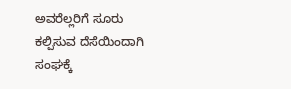ಅವರೆಲ್ಲರಿಗೆ ಸೂರು ಕಲ್ಪಿಸುವ ದೆಸೆಯಿಂದಾಗಿ ಸಂಘಕ್ಕೆ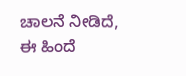ಚಾಲನೆ ನೀಡಿದೆ, ಈ ಹಿಂದೆ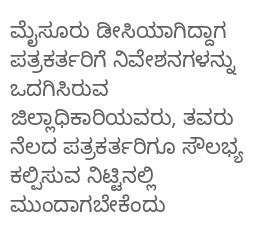ಮೈಸೂರು ಡೀಸಿಯಾಗಿದ್ದಾಗ ಪತ್ರಕರ್ತರಿಗೆ ನಿವೇಶನಗಳನ್ನು ಒದಗಿಸಿರುವ ಜಿಲ್ಲಾಧಿಕಾರಿಯವರು, ತವರು ನೆಲದ ಪತ್ರಕರ್ತರಿಗೂ ಸೌಲಭ್ಯ ಕಲ್ಪಿಸುವ ನಿಟ್ಟಿನಲ್ಲಿ ಮುಂದಾಗಬೇಕೆಂದು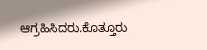ಆಗ್ರಹಿಸಿದರು.ಕೊತ್ತೂರು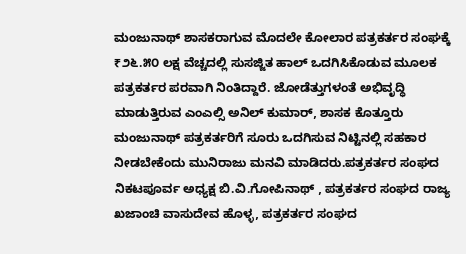ಮಂಜುನಾಥ್ ಶಾಸಕರಾಗುವ ಮೊದಲೇ ಕೋಲಾರ ಪತ್ರಕರ್ತರ ಸಂಘಕ್ಕೆ ₹೨೬.೫೦ ಲಕ್ಷ ವೆಚ್ಚದಲ್ಲಿ ಸುಸಜ್ಜಿತ ಹಾಲ್ ಒದಗಿಸಿಕೊಡುವ ಮೂಲಕ ಪತ್ರಕರ್ತರ ಪರವಾಗಿ ನಿಂತಿದ್ದಾರೆ. ಜೋಡೆತ್ತುಗಳಂತೆ ಅಭಿವೃದ್ಧಿ ಮಾಡುತ್ತಿರುವ ಎಂಎಲ್ಸಿ ಅನಿಲ್ ಕುಮಾರ್, ಶಾಸಕ ಕೊತ್ತೂರು ಮಂಜುನಾಥ್ ಪತ್ರಕರ್ತರಿಗೆ ಸೂರು ಒದಗಿಸುವ ನಿಟ್ಟಿನಲ್ಲಿ ಸಹಕಾರ ನೀಡಬೇಕೆಂದು ಮುನಿರಾಜು ಮನವಿ ಮಾಡಿದರು.ಪತ್ರಕರ್ತರ ಸಂಘದ ನಿಕಟಪೂರ್ವ ಅಧ್ಯಕ್ಷ ಬಿ.ವಿ.ಗೋಪಿನಾಥ್ , ಪತ್ರಕರ್ತರ ಸಂಘದ ರಾಜ್ಯ ಖಜಾಂಚಿ ವಾಸುದೇವ ಹೊಳ್ಳ, ಪತ್ರಕರ್ತರ ಸಂಘದ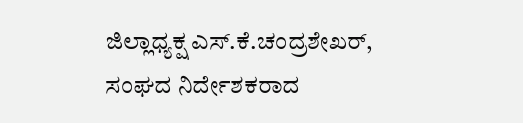ಜಿಲ್ಲಾಧ್ಯಕ್ಷ ಎಸ್.ಕೆ.ಚಂದ್ರಶೇಖರ್, ಸಂಘದ ನಿರ್ದೇಶಕರಾದ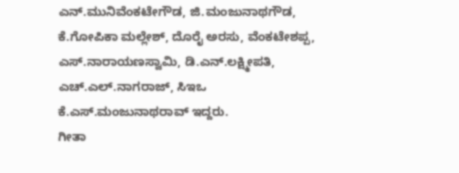ಎನ್.ಮುನಿವೆಂಕಟೇಗೌಡ, ಜಿ.ಮಂಜುನಾಥಗೌಡ, ಕೆ.ಗೋಪಿಕಾ ಮಲ್ಲೇಶ್, ದೊರೈ ಅರಸು, ವೆಂಕಟೇಶಪ್ಪ, ಎಸ್.ನಾರಾಯಣಸ್ವಾಮಿ, ಡಿ.ಎನ್.ಲಕ್ಷ್ಮೀಪತಿ, ಎಚ್.ಎಲ್.ನಾಗರಾಜ್, ಸಿಇಒ ಕೆ.ಎಸ್.ಮಂಜುನಾಥರಾವ್ ಇದ್ದರು.
ಗೀತಾ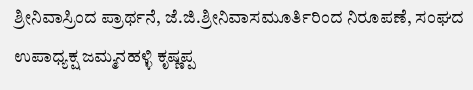ಶ್ರೀನಿವಾಸ್ರಿಂದ ಪ್ರಾರ್ಥನೆ, ಜೆ.ಜಿ.ಶ್ರೀನಿವಾಸಮೂರ್ತಿರಿಂದ ನಿರೂಪಣೆ, ಸಂಘದ ಉಪಾಧ್ಯಕ್ಷ ಜಮ್ಮನಹಳ್ಳಿ ಕೃಷ್ಣಪ್ಪ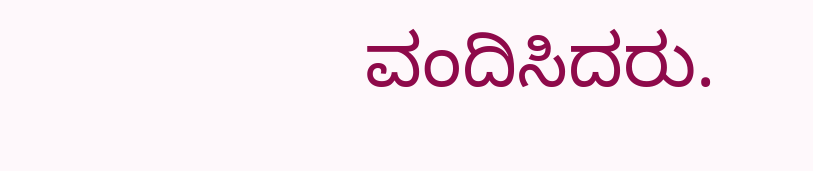ವಂದಿಸಿದರು.